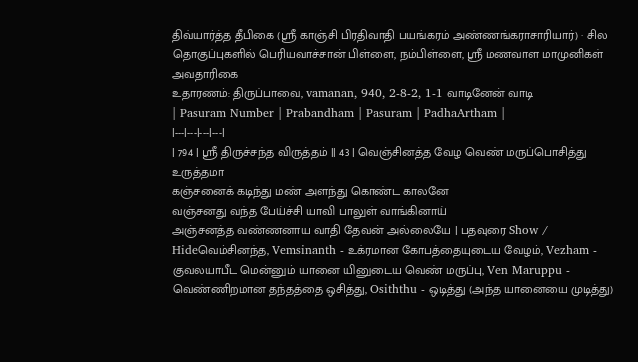திவ்யார்த்த தீபிகை (ஸ்ரீ காஞ்சி பிரதிவாதி பயங்கரம் அண்ணங்கராசாரியார்) · சில தொகுப்புகளில் பெரியவாச்சான் பிள்ளை, நம்பிள்ளை, ஸ்ரீ மணவாள மாமுனிகள் அவதாரிகை
உதாரணம்: திருப்பாவை, vamanan, 940, 2-8-2, 1-1 வாடினேன் வாடி
| Pasuram Number | Prabandham | Pasuram | PadhaArtham |
|---|---|---|---|
| 794 | ஸ்ரீ திருச்சந்த விருத்தம் || 43 | வெஞ்சினத்த வேழ வெண் மருப்பொசித்து உருத்தமா
கஞ்சனைக் கடிந்து மண் அளந்து கொண்ட காலனே
வஞ்சனது வந்த பேய்ச்சி யாவி பாலுள் வாங்கினாய்
அஞ்சனத்த வண்ணனாய வாதி தேவன் அல்லையே | பதவுரை Show / Hideவெம்சினந்த, Vemsinanth - உக்ரமான கோபத்தையுடைய வேழம், Vezham - குவலயாபீட மென்னும் யானை யினுடைய வெண் மருப்பு, Ven Maruppu - வெண்ணிறமான தந்தத்தை ஒசித்து, Osiththu - ஒடித்து (அந்த யானையை முடித்து)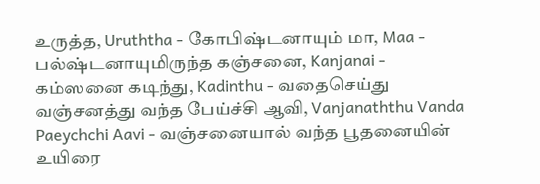உருத்த, Uruththa - கோபிஷ்டனாயும் மா, Maa - பல்ஷ்டனாயுமிருந்த கஞ்சனை, Kanjanai - கம்ஸனை கடிந்து, Kadinthu - வதைசெய்து வஞ்சனத்து வந்த பேய்ச்சி ஆவி, Vanjanaththu Vanda Paeychchi Aavi - வஞ்சனையால் வந்த பூதனையின் உயிரை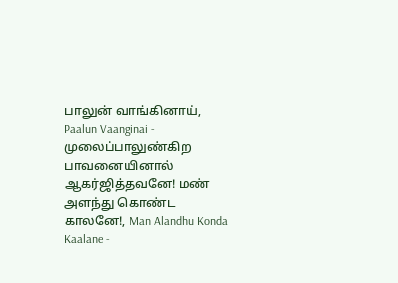பாலுன் வாங்கினாய், Paalun Vaanginai - முலைப்பாலுண்கிற பாவனையினால் ஆகர்ஜித்தவனே! மண் அளந்து கொண்ட காலனே!, Man Alandhu Konda Kaalane -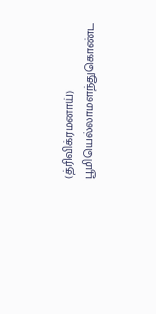(த்ரிவிக்ரமனாய்) பூமியெல்லாமளந்துகொண்ட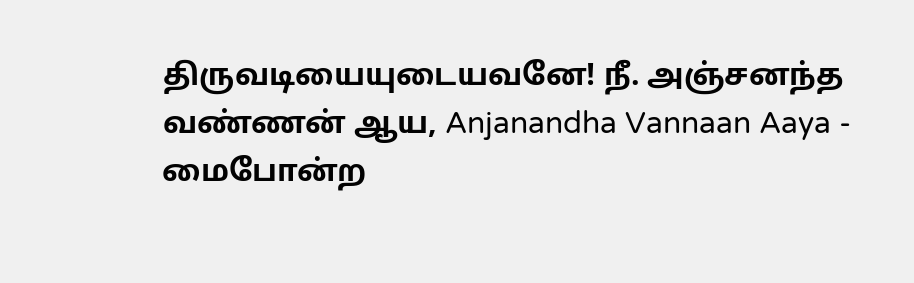திருவடியையுடையவனே! நீ. அஞ்சனந்த வண்ணன் ஆய, Anjanandha Vannaan Aaya - மைபோன்ற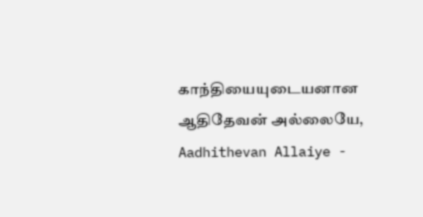காந்தியையுடையனான ஆதிதேவன் அல்லையே, Aadhithevan Allaiye -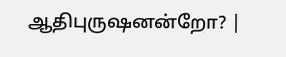ஆதிபுருஷனன்றோ? |